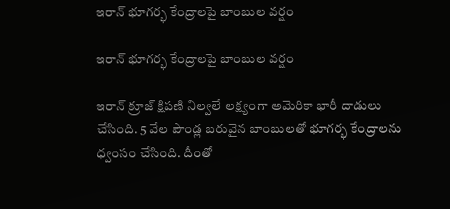ఇరాన్ భూగర్భ కేంద్రాలపై బాంబుల వర్షం

ఇరాన్ భూగర్భ కేంద్రాలపై బాంబుల వర్షం

ఇరాన్ క్రూజ్ క్షిపణి నిల్వలే లక్ష్యంగా అమెరికా భారీ దాడులు చేసింది. 5 వేల పౌండ్ల బరువైన బాంబులతో భూగర్భ కేంద్రాలను ధ్వంసం చేసింది. దీంతో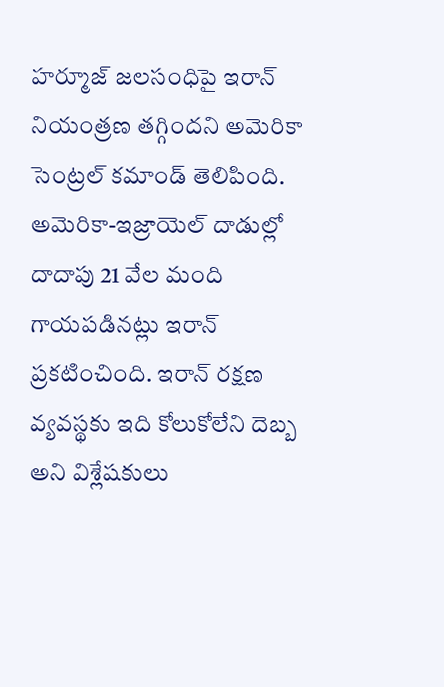హర్మూజ్ జలసంధిపై ఇరాన్ నియంత్రణ తగ్గిందని అమెరికా సెంట్రల్ కమాండ్ తెలిపింది. అమెరికా-ఇజ్రాయెల్ దాడుల్లో దాదాపు 21 వేల మంది గాయపడినట్లు ఇరాన్ ప్రకటించింది. ఇరాన్ రక్షణ వ్యవస్థకు ఇది కోలుకోలేని దెబ్బ అని విశ్లేషకులు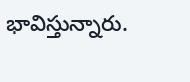భావిస్తున్నారు.